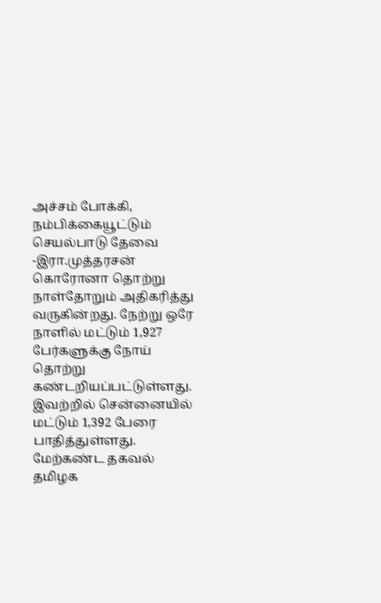அச்சம் போக்கி, நம்பிக்கையூட்டும் செயல்பாடு தேவை -இரா.முத்தரசன்
கொரோனா தொற்று நாள்தோறும் அதிகரித்து வருகின்றது. நேற்று ஒரே நாளில் மட்டும் 1,927 பேர்களுக்கு நோய் தொற்று கண்டறியப்பட்டுள்ளது. இவற்றில் சென்னையில் மட்டும் 1,392 பேரை பாதித்துள்ளது. மேற்கண்ட தகவல் தமிழக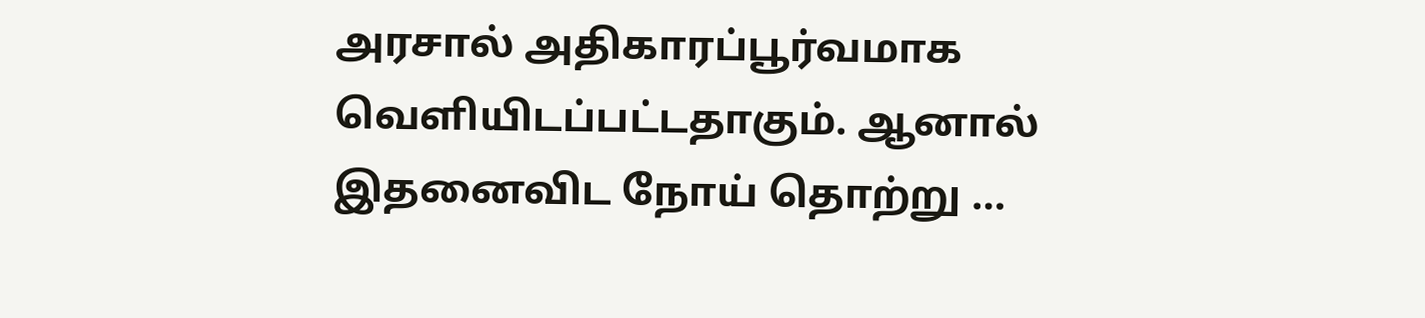அரசால் அதிகாரப்பூர்வமாக வெளியிடப்பட்டதாகும். ஆனால் இதனைவிட நோய் தொற்று …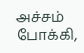அச்சம் போக்கி,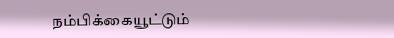நம்பிக்கையூட்டும்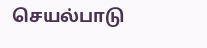செயல்பாடு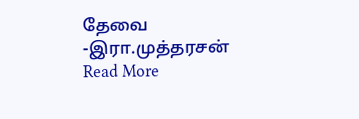தேவை -இரா.முத்தரசன் Read More